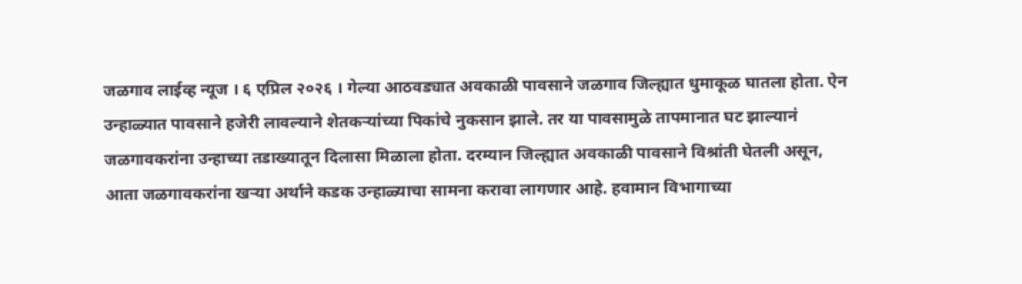जळगाव लाईव्ह न्यूज । ६ एप्रिल २०२६ । गेल्या आठवड्यात अवकाळी पावसाने जळगाव जिल्ह्यात धुमाकूळ घातला होता. ऐन उन्हाळ्यात पावसाने हजेरी लावल्याने शेतकऱ्यांच्या पिकांचे नुकसान झाले. तर या पावसामुळे तापमानात घट झाल्यानं जळगावकरांना उन्हाच्या तडाख्यातून दिलासा मिळाला होता. दरम्यान जिल्ह्यात अवकाळी पावसाने विश्रांती घेतली असून, आता जळगावकरांना खऱ्या अर्थाने कडक उन्हाळ्याचा सामना करावा लागणार आहे. हवामान विभागाच्या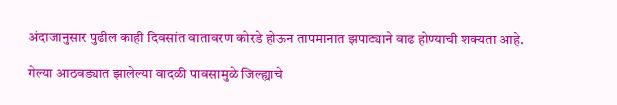अंदाजानुसार पुढील काही दिवसांत वातावरण कोरडे होऊन तापमानात झपाट्याने वाढ होण्याची शक्यता आहे.

गेल्या आठवड्यात झालेल्या वादळी पावसामुळे जिल्ह्याचे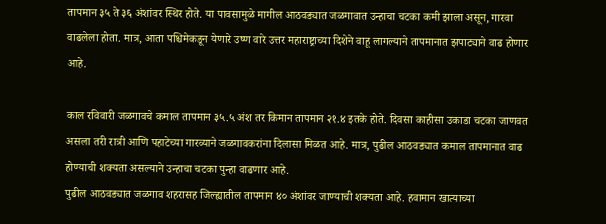तापमान ३५ ते ३६ अंशांवर स्थिर होते. या पावसामुळे मागील आठवड्यात जळगावात उन्हाचा चटका कमी झाला असून, गारवा वाढलेला होता. मात्र, आता पश्चिमेकडून येणारे उष्ण वारे उत्तर महाराष्ट्राच्या दिशेने वाहू लागल्याने तापमानात झपाट्याने वाढ होणार आहे.

काल रविवारी जळगावचे कमाल तापमान ३५.५ अंश तर किमान तापमान २१.४ इतके होते. दिवसा काहीसा उकाडा चटका जाणवत असला तरी रात्री आणि पहाटेच्या गारव्याने जळगावकरांना दिलासा मिळत आहे. मात्र, पुढील आठवड्यात कमाल तापमानात वाढ होण्याची शक्यता असल्याने उन्हाचा चटका पुन्हा वाढणार आहे.
पुढील आठवड्यात जळगाव शहरासह जिल्ह्यातील तापमान ४० अंशांवर जाण्याची शक्यता आहे. हवामान खात्याच्या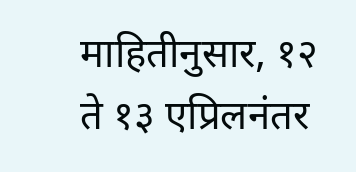माहितीनुसार, १२ ते १३ एप्रिलनंतर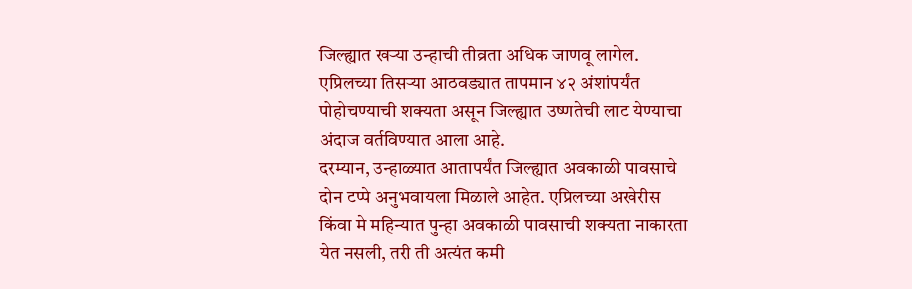जिल्ह्यात खऱ्या उन्हाची तीव्रता अधिक जाणवू लागेल. एप्रिलच्या तिसऱ्या आठवड्यात तापमान ४२ अंशांपर्यंत पोहोचण्याची शक्यता असून जिल्ह्यात उष्णतेची लाट येण्याचा अंदाज वर्तविण्यात आला आहे.
दरम्यान, उन्हाळ्यात आतापर्यंत जिल्ह्यात अवकाळी पावसाचे दोन टप्पे अनुभवायला मिळाले आहेत. एप्रिलच्या अखेरीस किंवा मे महिन्यात पुन्हा अवकाळी पावसाची शक्यता नाकारता येत नसली, तरी ती अत्यंत कमी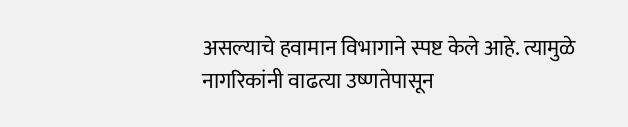असल्याचे हवामान विभागाने स्पष्ट केले आहे. त्यामुळे नागरिकांनी वाढत्या उष्णतेपासून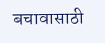बचावासाठी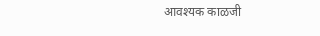आवश्यक काळजी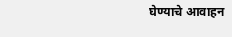घेण्याचे आवाहन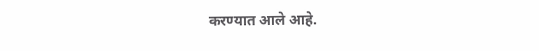करण्यात आले आहे.